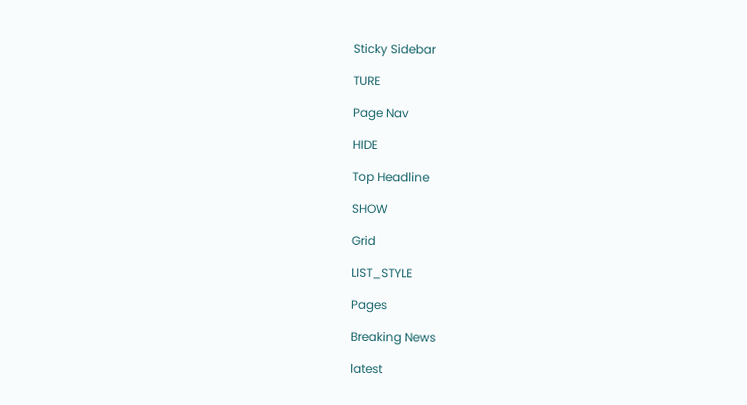Sticky Sidebar

TURE

Page Nav

HIDE

Top Headline

SHOW

Grid

LIST_STYLE

Pages

Breaking News

latest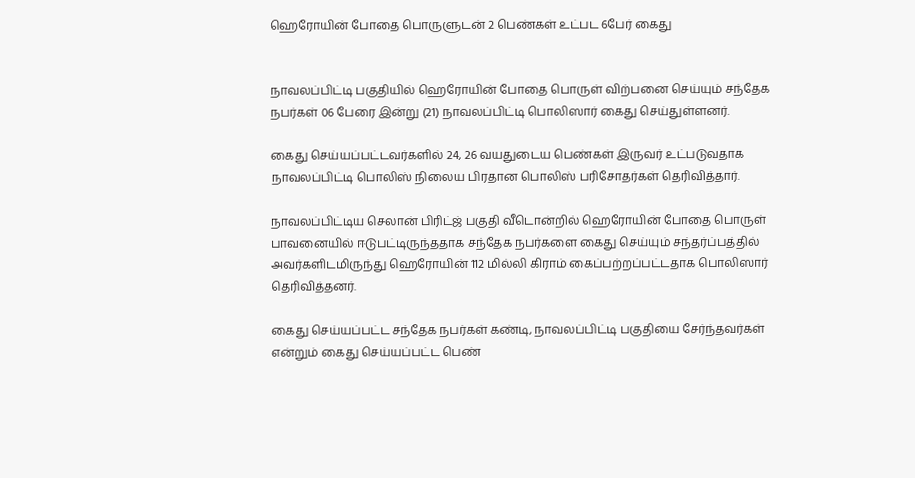ஹெரோயின் போதை பொருளுடன் 2 பெண்கள் உட்பட 6பேர் கைது


நாவலப்பிட்டி பகுதியில் ஹெரோயின் போதை பொருள் விற்பனை செய்யும் சந்தேக நபர்கள் 06 பேரை இன்று (21) நாவலப்பிட்டி பொலிஸார் கைது செய்துள்ளனர்.

கைது செய்யப்பட்டவர்களில் 24, 26 வயதுடைய பெண்கள் இருவர் உட்படுவதாக நாவலப்பிட்டி பொலிஸ் நிலைய பிரதான பொலிஸ் பரிசோதர்கள் தெரிவித்தார்.

நாவலப்பிட்டிய செலான் பிரிட்ஜ் பகுதி வீடொன்றில் ஹெரோயின் போதை பொருள் பாவனையில் ஈடுபட்டிருந்ததாக சந்தேக நபர்களை கைது செய்யும் சந்தர்ப்பத்தில் அவர்களிடமிருந்து ஹெரோயின் 112 மில்லி கிராம் கைப்பற்றப்பட்டதாக பொலிஸார் தெரிவித்தனர்.

கைது செய்யப்பட்ட சந்தேக நபர்கள் கண்டி, நாவலப்பிட்டி பகுதியை சேர்ந்தவர்கள் என்றும் கைது செய்யப்பட்ட பெண்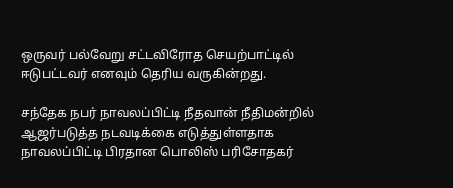ஒருவர் பல்வேறு சட்டவிரோத செயற்பாட்டில் ஈடுபட்டவர் எனவும் தெரிய வருகின்றது.

சந்தேக நபர் நாவலப்பிட்டி நீதவான் நீதிமன்றில் ஆஜர்படுத்த நடவடிக்கை எடுத்துள்ளதாக நாவலப்பிட்டி பிரதான பொலிஸ் பரிசோதகர்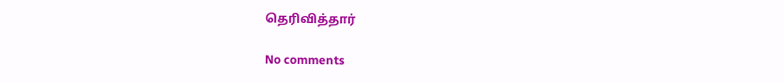தெரிவித்தார்

No comments